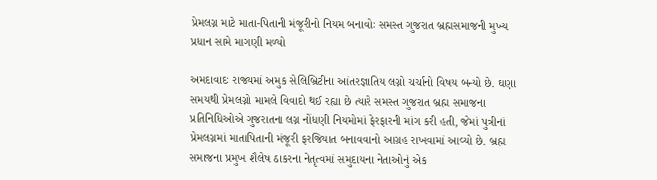પ્રેમલગ્ન માટે માતા-પિતાની મંજૂરીનો નિયમ બનાવોઃ સમસ્ત ગુજરાત બ્રહ્મસમાજની મુખ્ય પ્રધાન સામે માગણી મળ્યો

અમદાવાદઃ રાજ્યમાં અમુક સેલિબ્રિટીના આંતરજ્ઞાતિય લગ્નો ચર્ચાનો વિષય બન્યો છે. ઘણા સમયથી પ્રેમલગ્નો મામલે વિવાદો થઈ રહ્યા છે ત્યારે સમસ્ત ગુજરાત બ્રહ્મ સમાજના પ્રતિનિધિઓએ ગુજરાતના લગ્ન નોંધણી નિયમોમાં ફેરફારની માંગ કરી હતી, જેમાં પુત્રીનાં પ્રેમલગ્નમાં માતાપિતાની મંજૂરી ફરજિયાત બનાવવાનો આગ્રહ રાખવામાં આવ્યો છે. બ્રહ્મ સમાજના પ્રમુખ શૈલેષ ઠાકરના નેતૃત્વમાં સમુદાયના નેતાઓનું એક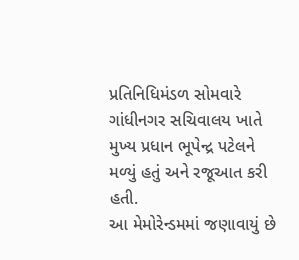પ્રતિનિધિમંડળ સોમવારે ગાંધીનગર સચિવાલય ખાતે મુખ્ય પ્રધાન ભૂપેન્દ્ર પટેલને મળ્યું હતું અને રજૂઆત કરી હતી.
આ મેમોરેન્ડમમાં જણાવાયું છે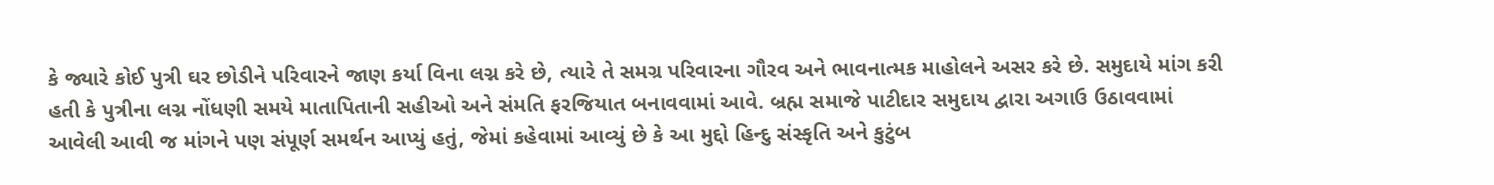કે જ્યારે કોઈ પુત્રી ઘર છોડીને પરિવારને જાણ કર્યા વિના લગ્ન કરે છે, ત્યારે તે સમગ્ર પરિવારના ગૌરવ અને ભાવનાત્મક માહોલને અસર કરે છે. સમુદાયે માંગ કરી હતી કે પુત્રીના લગ્ન નોંધણી સમયે માતાપિતાની સહીઓ અને સંમતિ ફરજિયાત બનાવવામાં આવે. બ્રહ્મ સમાજે પાટીદાર સમુદાય દ્વારા અગાઉ ઉઠાવવામાં આવેલી આવી જ માંગને પણ સંપૂર્ણ સમર્થન આપ્યું હતું, જેમાં કહેવામાં આવ્યું છે કે આ મુદ્દો હિન્દુ સંસ્કૃતિ અને કુટુંબ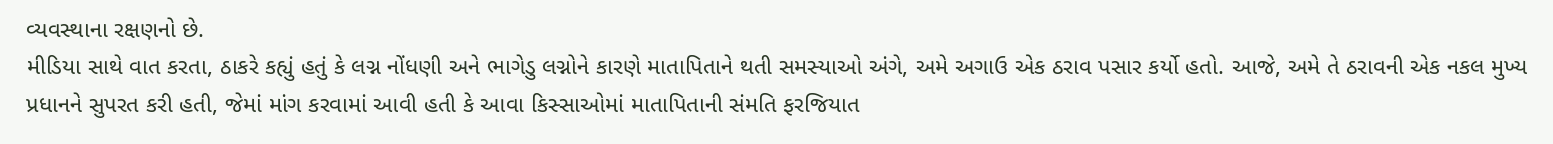વ્યવસ્થાના રક્ષણનો છે.
મીડિયા સાથે વાત કરતા, ઠાકરે કહ્યું હતું કે લગ્ન નોંધણી અને ભાગેડુ લગ્નોને કારણે માતાપિતાને થતી સમસ્યાઓ અંગે, અમે અગાઉ એક ઠરાવ પસાર કર્યો હતો. આજે, અમે તે ઠરાવની એક નકલ મુખ્ય પ્રધાનને સુપરત કરી હતી, જેમાં માંગ કરવામાં આવી હતી કે આવા કિસ્સાઓમાં માતાપિતાની સંમતિ ફરજિયાત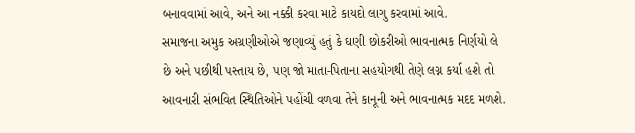બનાવવામાં આવે, અને આ નક્કી કરવા માટે કાયદો લાગુ કરવામાં આવે.
સમાજના અમુક અગ્રણીઓએ જણાવ્યું હતું કે ઘણી છોકરીઓ ભાવનાત્મક નિર્ણયો લે છે અને પછીથી પસ્તાય છે, પણ જો માતા-પિતાના સહયોગથી તેણે લગ્ન કર્યા હશે તો આવનારી સંભવિત સ્થિતિઓને પહોંચી વળવા તેને કાનૂની અને ભાવનાત્મક મદદ મળશે.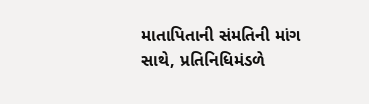માતાપિતાની સંમતિની માંગ સાથે, પ્રતિનિધિમંડળે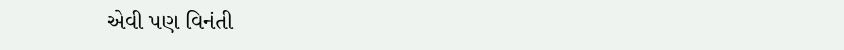એવી પણ વિનંતી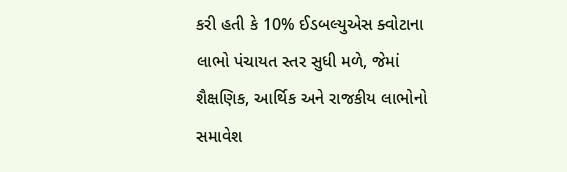કરી હતી કે 10% ઈડબલ્યુએસ ક્વોટાના લાભો પંચાયત સ્તર સુધી મળે, જેમાં શૈક્ષણિક, આર્થિક અને રાજકીય લાભોનો સમાવેશ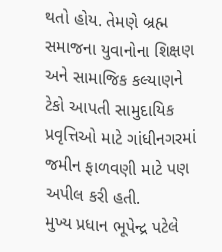થતો હોય. તેમણે બ્રહ્મ સમાજના યુવાનોના શિક્ષણ અને સામાજિક કલ્યાણને ટેકો આપતી સામુદાયિક પ્રવૃત્તિઓ માટે ગાંધીનગરમાં જમીન ફાળવણી માટે પણ અપીલ કરી હતી.
મુખ્ય પ્રધાન ભૂપેન્દ્ર પટેલે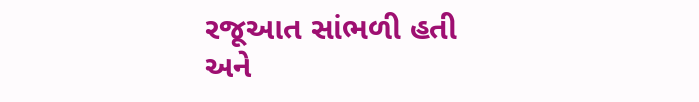રજૂઆત સાંભળી હતી અને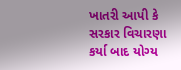ખાતરી આપી કે સરકાર વિચારણા કર્યા બાદ યોગ્ય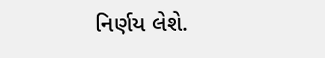નિર્ણય લેશે.